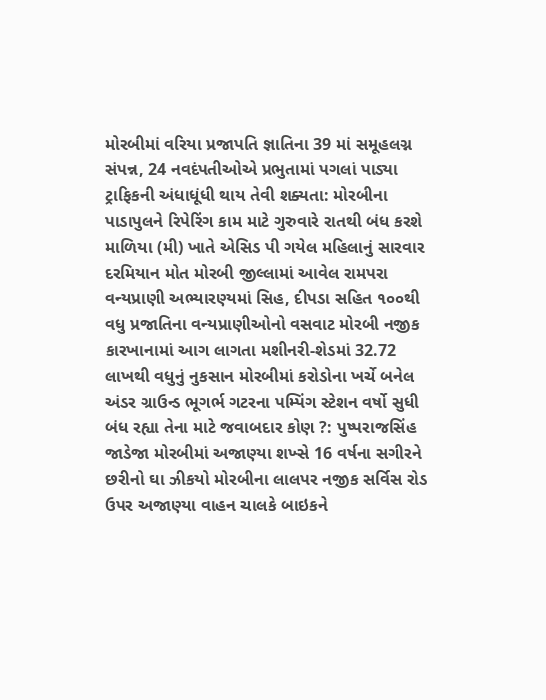મોરબીમાં વરિયા પ્રજાપતિ જ્ઞાતિના 39 માં સમૂહલગ્ન સંપન્ન, 24 નવદંપતીઓએ પ્રભુતામાં પગલાં પાડ્યા ટ્રાફિકની અંધાધૂંધી થાય તેવી શક્યતા: મોરબીના પાડાપુલને રિપેરિંગ કામ માટે ગુરુવારે રાતથી બંધ કરશે માળિયા (મી) ખાતે એસિડ પી ગયેલ મહિલાનું સારવાર દરમિયાન મોત મોરબી જીલ્લામાં આવેલ રામપરા વન્યપ્રાણી અભ્યારણ્યમાં સિહ, દીપડા સહિત ૧૦૦થી વધુ પ્રજાતિના વન્યપ્રાણીઓનો વસવાટ મોરબી નજીક કારખાનામાં આગ લાગતા મશીનરી-શેડમાં 32.72 લાખથી વધુનું નુકસાન મોરબીમાં કરોડોના ખર્ચે બનેલ અંડર ગ્રાઉન્ડ ભૂગર્ભ ગટરના પમ્પિંગ સ્ટેશન વર્ષો સુધી બંધ રહ્યા તેના માટે જવાબદાર કોણ ?: પુષ્પરાજસિંહ જાડેજા મોરબીમાં અજાણ્યા શખ્સે 16 વર્ષના સગીરને છરીનો ઘા ઝીકયો મોરબીના લાલપર નજીક સર્વિસ રોડ ઉપર અજાણ્યા વાહન ચાલકે બાઇકને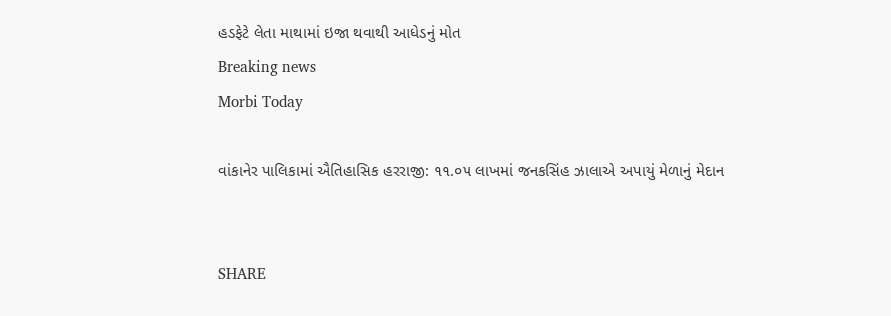હડફેટે લેતા માથામાં ઇજા થવાથી આધેડનું મોત
Breaking news
Morbi Today

વાંકાનેર પાલિકામાં ઐતિહાસિક હરરાજી: ૧૧.૦૫ લાખમાં જનકસિંહ ઝાલાએ અપાયું મેળાનું મેદાન


SHARE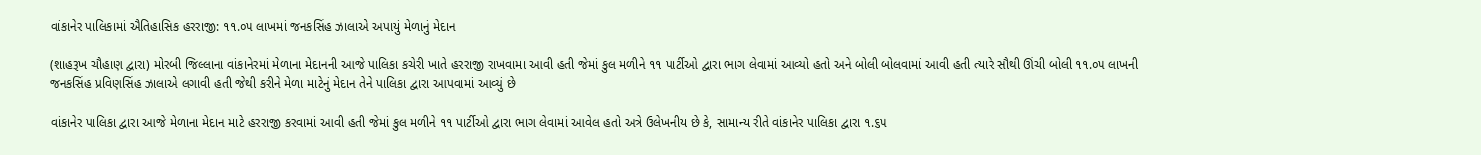વાંકાનેર પાલિકામાં ઐતિહાસિક હરરાજી: ૧૧.૦૫ લાખમાં જનકસિંહ ઝાલાએ અપાયું મેળાનું મેદાન

(શાહરૂખ ચૌહાણ દ્વારા) મોરબી જિલ્લાના વાંકાનેરમાં મેળાના મેદાનની આજે પાલિકા કચેરી ખાતે હરરાજી રાખવામા આવી હતી જેમાં કુલ મળીને ૧૧ પાર્ટીઓ દ્વારા ભાગ લેવામાં આવ્યો હતો અને બોલી બોલવામાં આવી હતી ત્યારે સૌથી ઊંચી બોલી ૧૧.૦૫ લાખની જનકસિંહ પ્રવિણસિંહ ઝાલાએ લગાવી હતી જેથી કરીને મેળા માટેનું મેદાન તેને પાલિકા દ્વારા આપવામાં આવ્યું છે

વાંકાનેર પાલિકા દ્વારા આજે મેળાના મેદાન માટે હરરાજી કરવામાં આવી હતી જેમાં કુલ મળીને ૧૧ પાર્ટીઓ દ્વારા ભાગ લેવામાં આવેલ હતો અત્રે ઉલેખનીય છે કે, સામાન્ય રીતે વાંકાનેર પાલિકા દ્વારા ૧.૬૫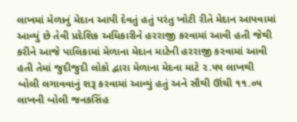લાખમાં મેળાનું મેદાન આપી દેવતું હતું પરંતુ ખોટી રીતે મેદાન આપવામાં આવ્યું છે તેવી પ્રદેશિક અધિકારીને હરરાજી કરવામાં આવી હતી જેથી કરીને આજે પાલિકામાં મેળાના મેદાન માટેની હરરાજી કરવામાં આવી હતી તેમાં જુદીજુદી લોકો દ્વારા મેળાના મેદના માટે ૨.૫૫ લાખથી બોલી લગાવવાનું શરૂ કરવામાં આવ્યું હતું અને સૌથી ઊંચી ૧૧.૦૫ લાખની બોલી જનકસિંહ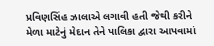પ્રવિણસિંહ ઝાલાએ લગાવી હતી જેથી કરીને મેળા માટેનું મેદાન તેને પાલિકા દ્વારા આપવામાં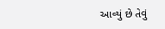આવ્યું છે તેવું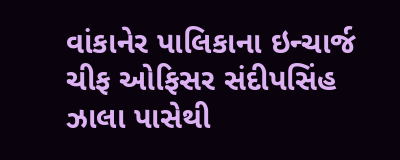વાંકાનેર પાલિકાના ઇન્ચાર્જ ચીફ ઓફિસર સંદીપસિંહ ઝાલા પાસેથી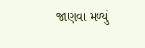જાણવા મળ્યું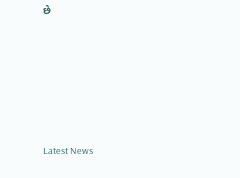છે






Latest News